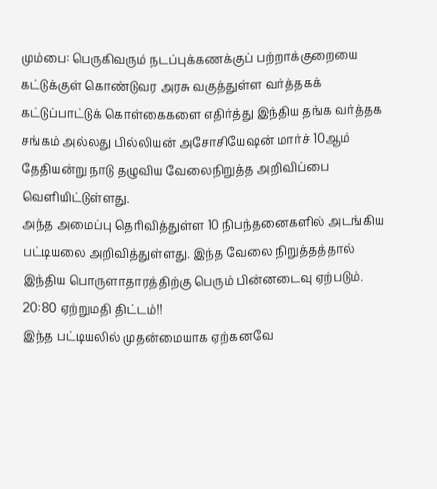மும்பை: பெருகிவரும் நடப்புக்கணக்குப் பற்றாக்குறையை கட்டுக்குள் கொண்டுவர அரசு வகுத்துள்ள வர்த்தகக் கட்டுப்பாட்டுக் கொள்கைகளை எதிர்த்து இந்திய தங்க வர்த்தக சங்கம் அல்லது பில்லியன் அசோசியேஷன் மார்ச் 10ஆம் தேதியன்று நாடு தழுவிய வேலைநிறுத்த அறிவிப்பை வெளியிட்டுள்ளது.
அந்த அமைப்பு தெரிவித்துள்ள 10 நிபந்தனைகளில் அடங்கிய பட்டியலை அறிவித்துள்ளது. இந்த வேலை நிறுத்தத்தால் இந்திய பொருளாதாரத்திற்கு பெரும் பின்னடைவு ஏற்படும்.
20:80 ஏற்றுமதி திட்டம்!!
இந்த பட்டியலில் முதன்மையாக ஏற்கனவே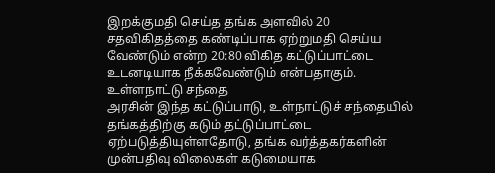இறக்குமதி செய்த தங்க அளவில் 20 சதவிகிதத்தை கண்டிப்பாக ஏற்றுமதி செய்ய வேண்டும் என்ற 20:80 விகித கட்டுப்பாட்டை உடனடியாக நீக்கவேண்டும் என்பதாகும்.
உள்ளநாட்டு சந்தை
அரசின் இந்த கட்டுப்பாடு, உள்நாட்டுச் சந்தையில் தங்கத்திற்கு கடும் தட்டுப்பாட்டை ஏற்படுத்தியுள்ளதோடு, தங்க வர்த்தகர்களின் முன்பதிவு விலைகள் கடுமையாக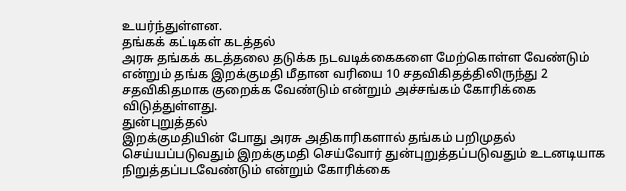உயர்ந்துள்ளன.
தங்கக் கட்டிகள் கடத்தல்
அரசு தங்கக் கடத்தலை தடுக்க நடவடிக்கைகளை மேற்கொள்ள வேண்டும் என்றும் தங்க இறக்குமதி மீதான வரியை 10 சதவிகிதத்திலிருந்து 2 சதவிகிதமாக குறைக்க வேண்டும் என்றும் அச்சங்கம் கோரிக்கை விடுத்துள்ளது.
துன்புறுத்தல்
இறக்குமதியின் போது அரசு அதிகாரிகளால் தங்கம் பறிமுதல் செய்யப்படுவதும் இறக்குமதி செய்வோர் துன்புறுத்தப்படுவதும் உடனடியாக நிறுத்தப்படவேண்டும் என்றும் கோரிக்கை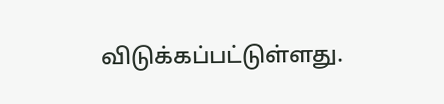விடுக்கப்பட்டுள்ளது.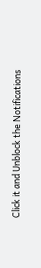Click it and Unblock the Notifications